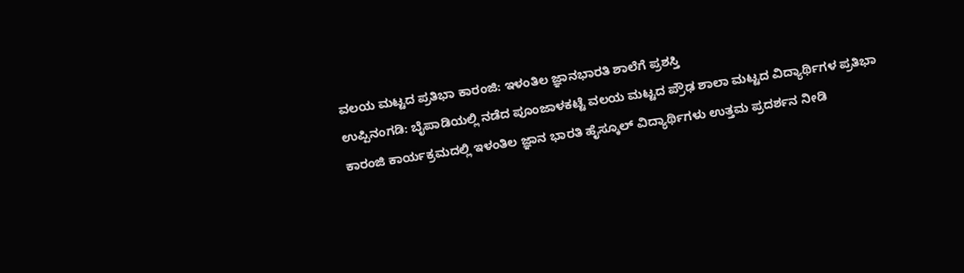ವಲಯ ಮಟ್ಟದ ಪ್ರತಿಭಾ ಕಾರಂಜಿ: ಇಳಂತಿಲ ಜ್ಞಾನಭಾರತಿ ಶಾಲೆಗೆ ಪ್ರಶಸ್ತಿ
ಉಪ್ಪಿನಂಗಡಿ: ಬೈಪಾಡಿಯಲ್ಲಿ ನಡೆದ ಪೂಂಜಾಳಕಟ್ಟೆ ವಲಯ ಮಟ್ಟದ ಪ್ರೌಢ ಶಾಲಾ ಮಟ್ಟದ ವಿದ್ಯಾರ್ಥಿಗಳ ಪ್ರತಿಭಾ ಕಾರಂಜಿ ಕಾರ್ಯಕ್ರಮದಲ್ಲಿ ಇಳಂತಿಲ ಜ್ಞಾನ ಭಾರತಿ ಹೈಸ್ಕೂಲ್ ವಿದ್ಯಾರ್ಥಿಗಳು ಉತ್ತಮ ಪ್ರದರ್ಶನ ನೀಡಿ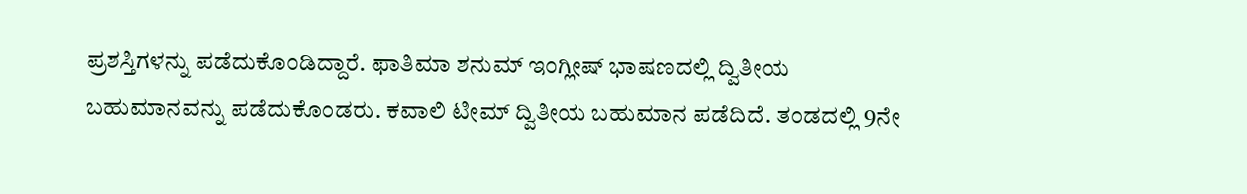ಪ್ರಶಸ್ತಿಗಳನ್ನು ಪಡೆದುಕೊಂಡಿದ್ದಾರೆ. ಫಾತಿಮಾ ಶನುಮ್ ಇಂಗ್ಲೀಷ್ ಭಾಷಣದಲ್ಲಿ ದ್ವಿತೀಯ ಬಹುಮಾನವನ್ನು ಪಡೆದುಕೊಂಡರು. ಕವಾಲಿ ಟೀಮ್ ದ್ವಿತೀಯ ಬಹುಮಾನ ಪಡೆದಿದೆ. ತಂಡದಲ್ಲಿ 9ನೇ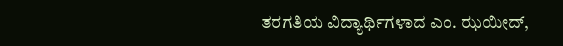ತರಗತಿಯ ವಿದ್ಯಾರ್ಥಿಗಳಾದ ಎಂ. ಝಯೀದ್,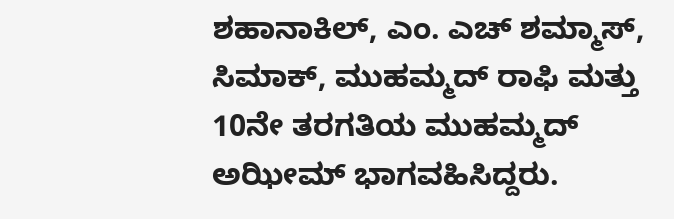ಶಹಾನಾಕಿಲ್, ಎಂ. ಎಚ್ ಶಮ್ಮಾಸ್, ಸಿಮಾಕ್, ಮುಹಮ್ಮದ್ ರಾಫಿ ಮತ್ತು 10ನೇ ತರಗತಿಯ ಮುಹಮ್ಮದ್ ಅಝೀಮ್ ಭಾಗವಹಿಸಿದ್ದರು.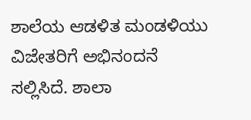ಶಾಲೆಯ ಆಡಳಿತ ಮಂಡಳಿಯು ವಿಜೇತರಿಗೆ ಅಭಿನಂದನೆ ಸಲ್ಲಿಸಿದೆ. ಶಾಲಾ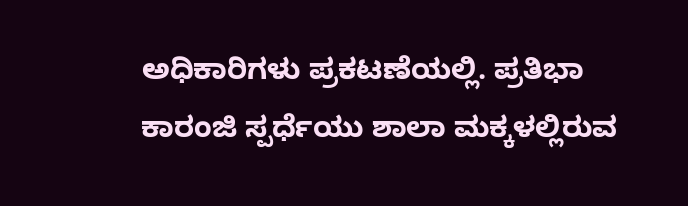ಅಧಿಕಾರಿಗಳು ಪ್ರಕಟಣೆಯಲ್ಲಿ. ಪ್ರತಿಭಾ ಕಾರಂಜಿ ಸ್ಪರ್ಧೆಯು ಶಾಲಾ ಮಕ್ಕಳಲ್ಲಿರುವ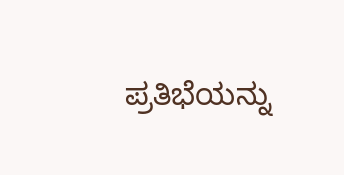ಪ್ರತಿಭೆಯನ್ನು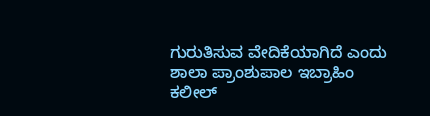ಗುರುತಿಸುವ ವೇದಿಕೆಯಾಗಿದೆ ಎಂದು ಶಾಲಾ ಪ್ರಾಂಶುಪಾಲ ಇಬ್ರಾಹಿಂ ಕಲೀಲ್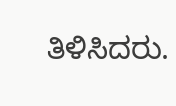ತಿಳಿಸಿದರು.